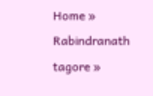Home » Rabindranath tagore »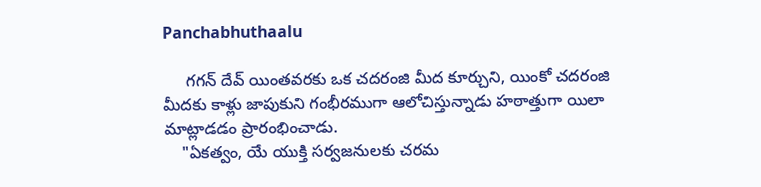Panchabhuthaalu

     గగన్ దేవ్ యింతవరకు ఒక చదరంజి మీద కూర్చుని, యింకో చదరంజి మీదకు కాళ్లు జాపుకుని గంభీరముగా ఆలోచిస్తున్నాడు హఠాత్తుగా యిలా మాట్లాడడం ప్రారంభించాడు.
    "ఏకత్వం, యే యుక్తి సర్వజనులకు చరమ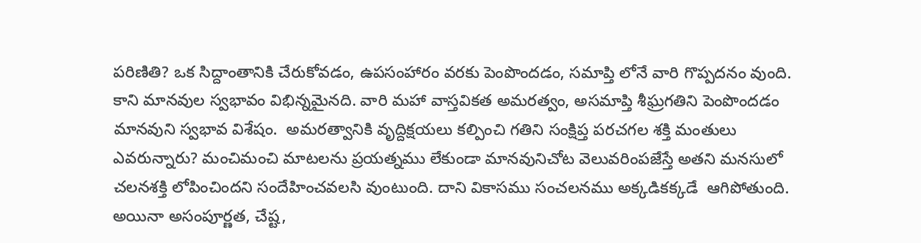పరిణితి? ఒక సిద్దాంతానికి చేరుకోవడం, ఉపసంహారం వరకు పెంపొందడం, సమాప్తి లోనే వారి గొప్పదనం వుంది. కాని మానవుల స్వభావం విభిన్నమైనది. వారి మహా వాస్తవికత అమరత్వం, అసమాప్తి శీఘ్రగతిని పెంపొందడం మానవుని స్వభావ విశేషం.  అమరత్వానికి వృద్దిక్షయలు కల్పించి గతిని సంక్షిప్త పరచగల శక్తి మంతులు ఎవరున్నారు? మంచిమంచి మాటలను ప్రయత్నము లేకుండా మానవునిచోట వెలువరింపజేస్తే అతని మనసులో  చలనశక్తి లోపించిందని సందేహించవలసి వుంటుంది. దాని వికాసము సంచలనము అక్కడికక్కడే  ఆగిపోతుంది. అయినా అసంపూర్ణత, చేష్ట,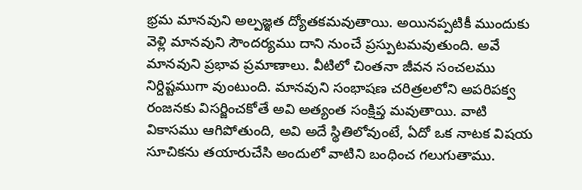భ్రమ మానవుని అల్పజ్ఞత ద్యోతకమవుతాయి. అయినప్పటికీ ముందుకు వెళ్లి మానవుని సౌందర్యము దాని నుంచే ప్రస్పుటమవుతుంది. అవే మానవుని ప్రభావ ప్రమాణాలు. వీటిలో చింతనా జీవన సంచలము నిర్దిష్టముగా వుంటుంది. మానవుని సంభాషణ చరిత్రలలోని అపరిపక్వ రంజనకు విసర్జించకోతే అవి అత్యంత సంక్షిప్త మవుతాయి. వాటి వికాసము ఆగిపోతుంది, అవి అదే స్థితిలోవుంటే, ఏదో ఒక నాటక విషయ సూచికను తయారుచేసి అందులో వాటిని బంధించ గలుగుతాము.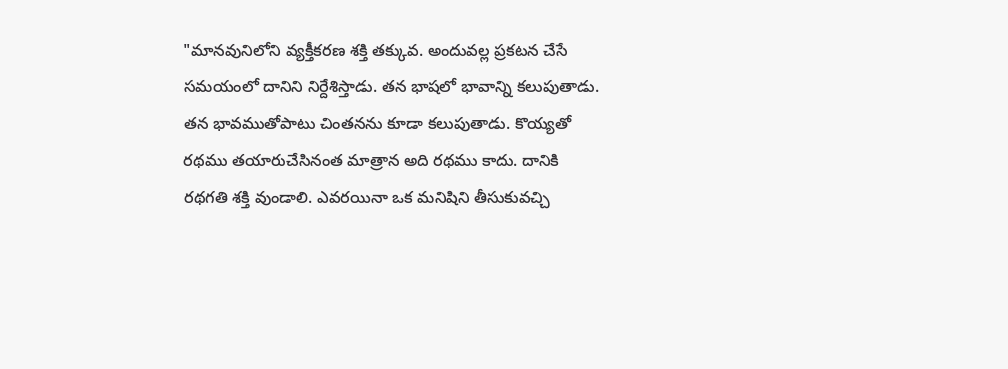"మానవునిలోని వ్యక్తీకరణ శక్తి తక్కువ. అందువల్ల ప్రకటన చేసే సమయంలో దానిని నిర్దేశిస్తాడు. తన భాషలో భావాన్ని కలుపుతాడు. తన భావముతోపాటు చింతనను కూడా కలుపుతాడు. కొయ్యతో రథము తయారుచేసినంత మాత్రాన అది రథము కాదు. దానికి రథగతి శక్తి వుండాలి. ఎవరయినా ఒక మనిషిని తీసుకువచ్చి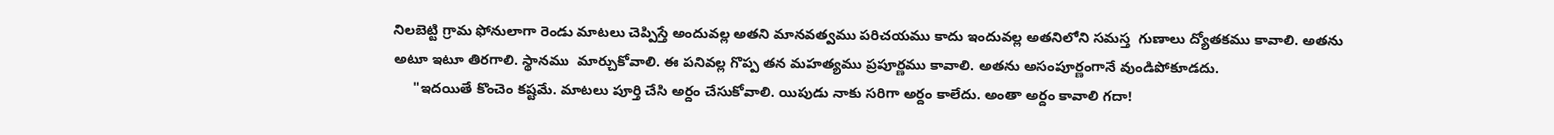నిలబెట్టి గ్రామ ఫోనులాగా రెండు మాటలు చెప్పిస్తే అందువల్ల అతని మానవత్వము పరిచయము కాదు ఇందువల్ల అతనిలోని సమస్త  గుణాలు ద్యోతకము కావాలి. అతను అటూ ఇటూ తిరగాలి. స్థానము  మార్చుకోవాలి. ఈ పనివల్ల గొప్ప తన మహత్యము ప్రపూర్ణము కావాలి. అతను అసంపూర్ణంగానే వుండిపోకూడదు.
     "ఇదయితే కొంచెం కష్టమే. మాటలు పూర్తి చేసి అర్దం చేసుకోవాలి. యిపుడు నాకు సరిగా అర్దం కాలేదు. అంతా అర్దం కావాలి గదా!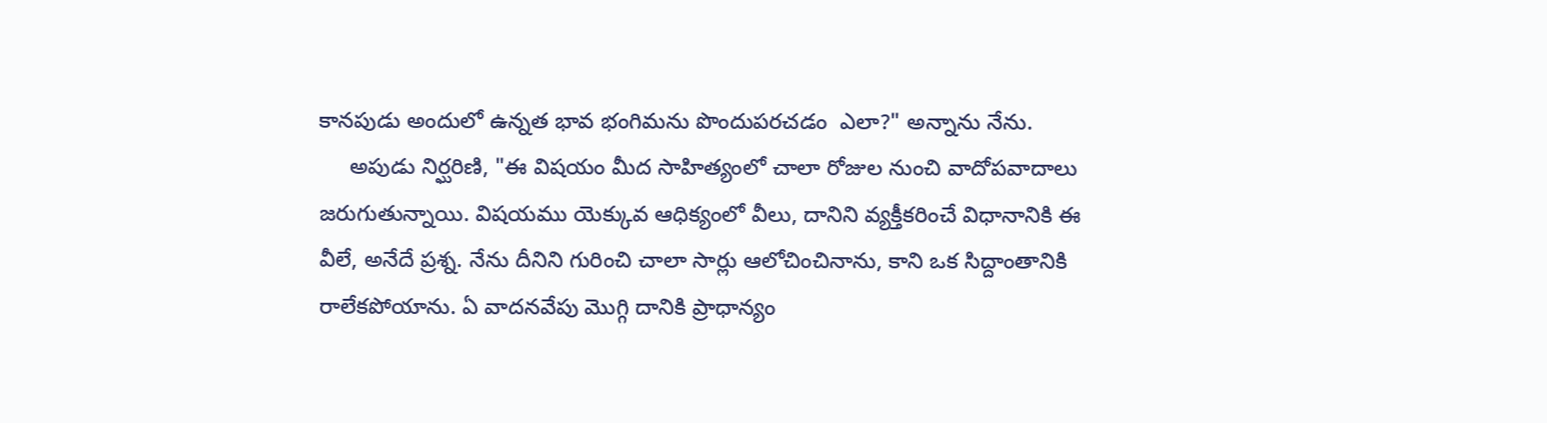కానపుడు అందులో ఉన్నత భావ భంగిమను పొందుపరచడం  ఎలా?" అన్నాను నేను.
     అపుడు నిర్ఘరిణి, "ఈ విషయం మీద సాహిత్యంలో చాలా రోజుల నుంచి వాదోపవాదాలు జరుగుతున్నాయి. విషయము యెక్కువ ఆధిక్యంలో వీలు, దానిని వ్యక్తీకరించే విధానానికి ఈ వీలే, అనేదే ప్రశ్న. నేను దీనిని గురించి చాలా సార్లు ఆలోచించినాను, కాని ఒక సిద్దాంతానికి రాలేకపోయాను. ఏ వాదనవేపు మొగ్గి దానికి ప్రాధాన్యం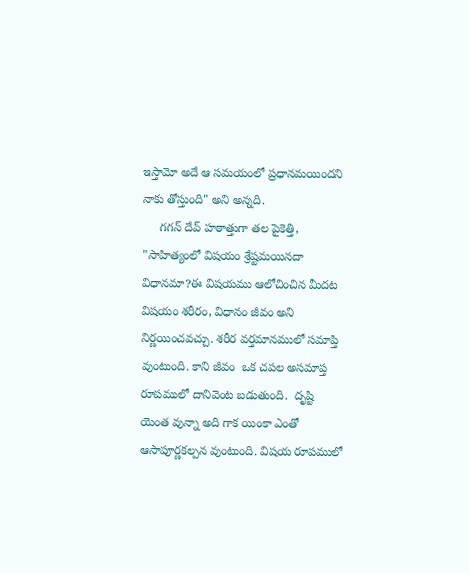ఇస్తామో అదే ఆ సమయంలో ప్రధానమయిందని నాకు తోస్తుంది" అని అన్నది.
     గగన్ దేవ్ హఠాత్తుగా తల పైకెత్తి, "సాహిత్యంలో విషయం శ్రేష్టమయినదా విధానమా?ఈ విషయము ఆలోచించిన మీదట విషయం శరీరం, విధానం జీవం అని నిర్ణయించవచ్చు. శరీర వర్తమానములో సమాప్తి వుంటుంది. కాని జీవం  ఒక చపల అసమాప్త రూపములో దానివెంట బడుతుంది.  దృష్టి యెంత వున్నా అది గాక యింకా ఎంతో ఆసాపూర్ణకల్పన వుంటుంది. విషయ రూపములో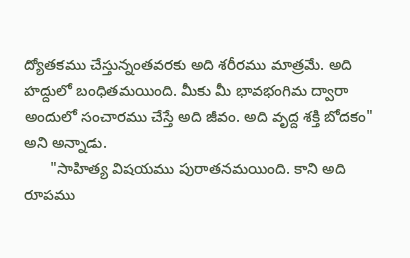ద్యోతకము చేస్తున్నంతవరకు అది శరీరము మాత్రమే. అది హద్దులో బంధితమయింది. మీకు మీ భావభంగిమ ద్వారా అందులో సంచారము చేస్తే అది జీవం. అది వృద్ద శక్తి బోదకం" అని అన్నాడు.
      "సాహిత్య విషయము పురాతనమయింది. కాని అది రూపము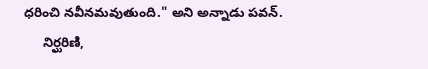ధరించి నవీనమవుతుంది." అని అన్నాడు పవన్.
     నిర్ఘరిణి,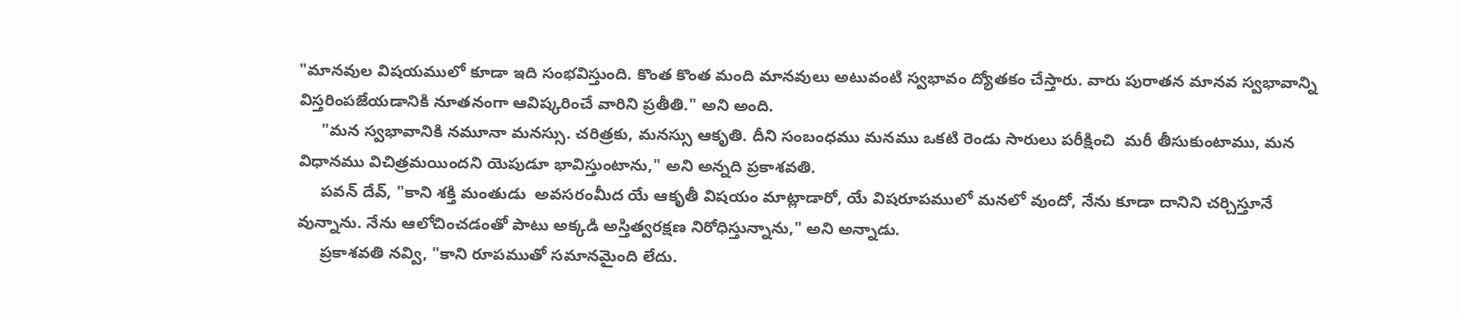"మానవుల విషయములో కూడా ఇది సంభవిస్తుంది. కొంత కొంత మంది మానవులు అటువంటి స్వభావం ద్యోతకం చేస్తారు. వారు పురాతన మానవ స్వభావాన్ని విస్తరింపజేయడానికి నూతనంగా ఆవిష్కరించే వారిని ప్రతీతి." అని అంది.
     "మన స్వభావానికి నమూనా మనస్సు. చరిత్రకు, మనస్సు ఆకృతి. దీని సంబంధము మనము ఒకటి రెండు సారులు పరీక్షించి  మరీ తీసుకుంటాము, మన విధానము విచిత్రమయిందని యెపుడూ భావిస్తుంటాను," అని అన్నది ప్రకాశవతి.
     పవన్ దేవ్, "కాని శక్తి మంతుడు  అవసరంమీద యే ఆకృతీ విషయం మాట్లాడారో, యే విషరూపములో మనలో వుందో, నేను కూడా దానిని చర్చిస్తూనే వున్నాను. నేను ఆలోచించడంతో పాటు అక్కడి అస్తిత్వరక్షణ నిరోధిస్తున్నాను," అని అన్నాడు.
     ప్రకాశవతి నవ్వి, "కాని రూపముతో సమానమైంది లేదు.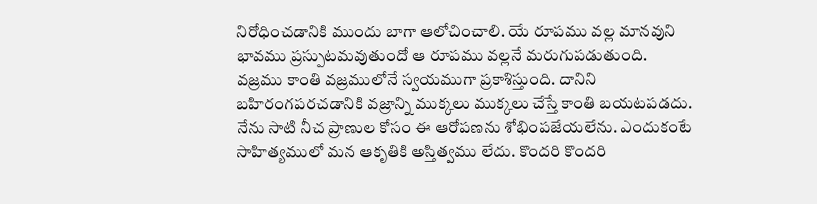నిరోధించడానికి ముందు బాగా ఆలోచించాలి. యే రూపము వల్ల మానవుని భావము ప్రస్పుటమవుతుందో ఆ రూపము వల్లనే మరుగుపడుతుంది.   వజ్రము కాంతి వజ్రములోనే స్వయముగా ప్రకాశిస్తుంది. దానిని బహిరంగపరచడానికి వజ్రాన్ని ముక్కలు ముక్కలు చేస్తే కాంతి బయటపడదు. నేను సాటి నీచ ప్రాణుల కోసం ఈ ఆరోపణను శోభింపజేయలేను. ఎందుకంటే సాహిత్యములో మన ఆకృతికి అస్తిత్వము లేదు. కొందరి కొందరి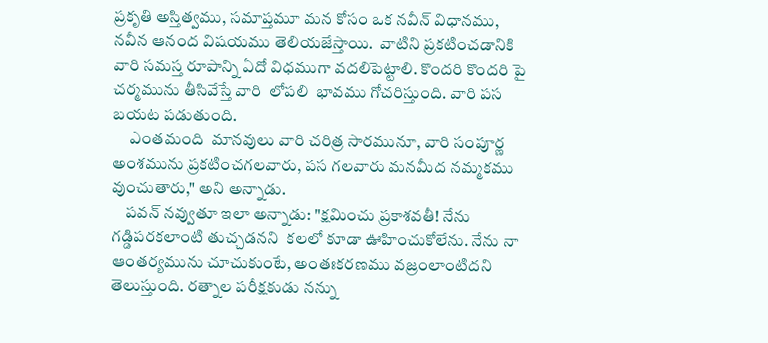ప్రకృతి అస్తిత్వము, సమాప్తమూ మన కోసం ఒక నవీన్ విధానము, నవీన ఆనంద విషయము తెలియజేస్తాయి.  వాటిని ప్రకటించడానికి  వారి సమస్త రూపాన్ని ఏదో విధముగా వదలిపెట్టాలి. కొందరి కొందరి పై చర్మమును తీసివేస్తే వారి  లోపలి  భావము గోచరిస్తుంది. వారి పస బయట పడుతుంది.
     ఎంతమంది  మానవులు వారి చరిత్ర సారమునూ, వారి సంపూర్ణ అంశమును ప్రకటించగలవారు, పస గలవారు మనమీద నమ్మకము వుంచుతారు," అని అన్నాడు.
    పవన్ నవ్వుతూ ఇలా అన్నాడు: "క్షమించు ప్రకాశవతీ! నేను గడ్డిపరకలాంటి తుచ్చడనని  కలలో కూడా ఊహించుకోలేను. నేను నా ఆంతర్యమును చూచుకుంటే, అంతఃకరణము వజ్రంలాంటిదని తెలుస్తుంది. రత్నాల పరీక్షకుడు నన్ను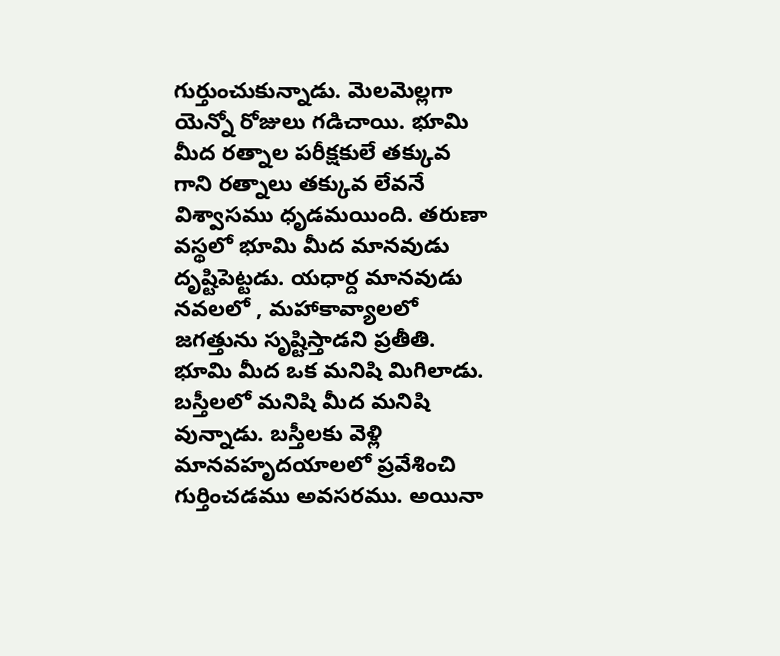గుర్తుంచుకున్నాడు. మెలమెల్లగా యెన్నో రోజులు గడిచాయి. భూమి మీద రత్నాల పరీక్షకులే తక్కువ గాని రత్నాలు తక్కువ లేవనే విశ్వాసము ధృడమయింది. తరుణా వస్థలో భూమి మీద మానవుడు దృష్టిపెట్టడు. యధార్ద మానవుడు నవలలో , మహాకావ్యాలలో జగత్తును సృష్టిస్తాడని ప్రతీతి. భూమి మీద ఒక మనిషి మిగిలాడు. బస్తీలలో మనిషి మీద మనిషి వున్నాడు. బస్తీలకు వెళ్లి మానవహృదయాలలో ప్రవేశించి గుర్తించడము అవసరము. అయినా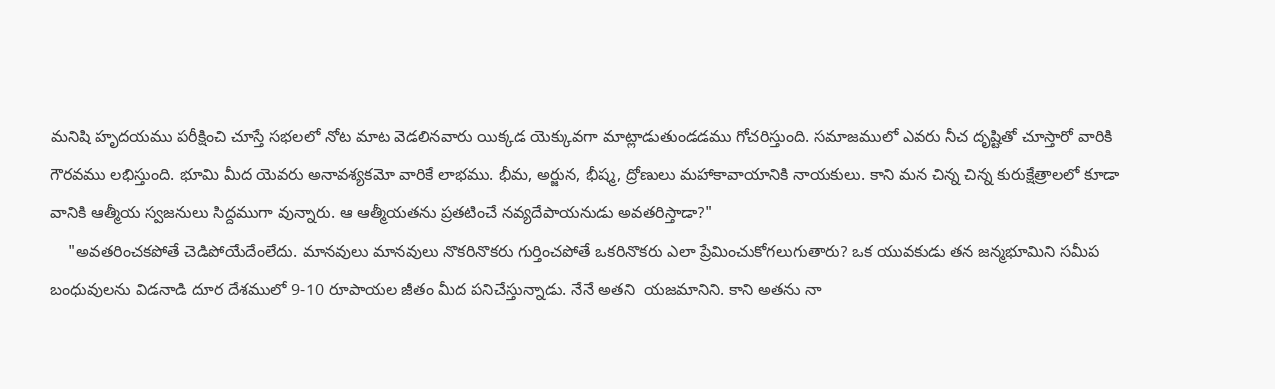మనిషి హృదయము పరీక్షించి చూస్తే సభలలో నోట మాట వెడలినవారు యిక్కడ యెక్కువగా మాట్లాడుతుండడము గోచరిస్తుంది. సమాజములో ఎవరు నీచ దృష్టితో చూస్తారో వారికి గౌరవము లభిస్తుంది. భూమి మీద యెవరు అనావశ్యకమో వారికే లాభము. భీమ, అర్జున, భీష్మ, ద్రోణులు మహాకావాయానికి నాయకులు. కాని మన చిన్న చిన్న కురుక్షేత్రాలలో కూడా  వానికి ఆత్మీయ స్వజనులు సిద్దముగా వున్నారు. ఆ ఆత్మీయతను ప్రతటించే నవ్యదేపాయనుడు అవతరిస్తాడా?"
    "అవతరించకపోతే చెడిపోయేదేంలేదు. మానవులు మానవులు నొకరినొకరు గుర్తించపోతే ఒకరినొకరు ఎలా ప్రేమించుకోగలుగుతారు? ఒక యువకుడు తన జన్మభూమిని సమీప బంధువులను విడనాడి దూర దేశములో 9-10 రూపాయల జీతం మీద పనిచేస్తున్నాడు. నేనే అతని  యజమానిని. కాని అతను నా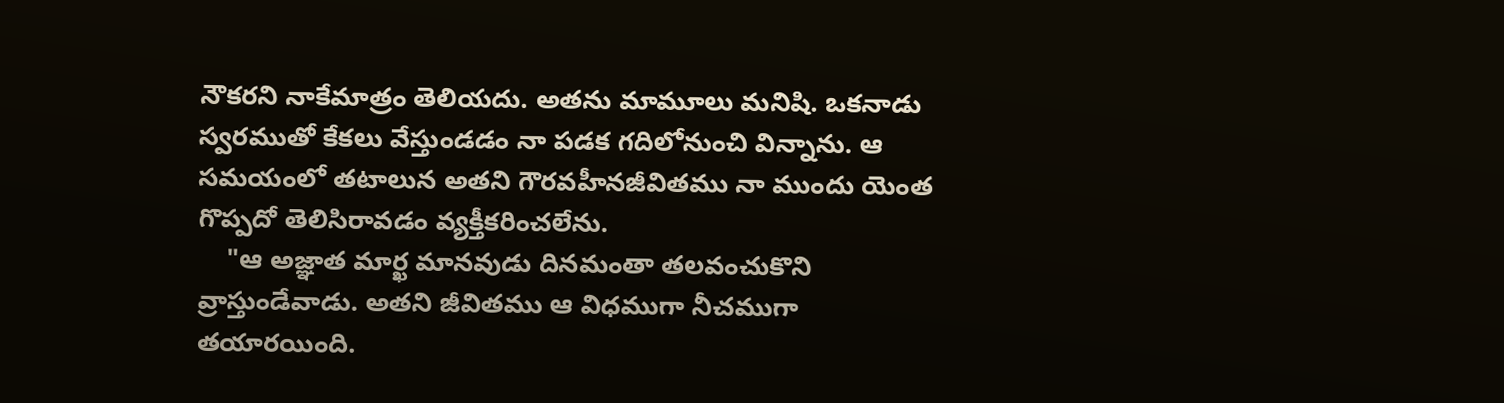నౌకరని నాకేమాత్రం తెలియదు. అతను మామూలు మనిషి. ఒకనాడు స్వరముతో కేకలు వేస్తుండడం నా పడక గదిలోనుంచి విన్నాను. ఆ సమయంలో తటాలున అతని గౌరవహీనజీవితము నా ముందు యెంత గొప్పదో తెలిసిరావడం వ్యక్తీకరించలేను.
    "ఆ అజ్ఞాత మార్ఖ మానవుడు దినమంతా తలవంచుకొని వ్రాస్తుండేవాడు. అతని జీవితము ఆ విధముగా నీచముగా తయారయింది.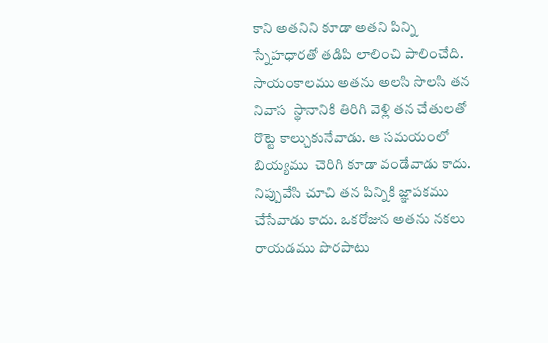కాని అతనిని కూడా అతని పిన్ని స్నేహధారతో తడిపి లాలించి పాలించేది. సాయంకాలము అతను అలసి సొలసి తన నివాస  స్థానానికి తిరిగి వెళ్లి తన చేతులతో  రొట్టె కాల్చుకునేవాడు. ఆ సమయంలో బియ్యము  చెరిగి కూడా వండేవాడు కాదు. నిప్పువేసి చూచి తన పిన్నికి జ్ఞాపకము చేసేవాడు కాదు. ఒకరోజున అతను నకలు రాయడము పొరపాటు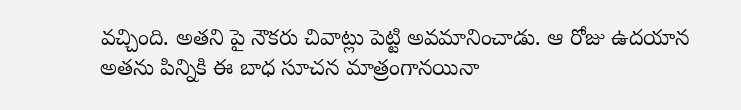వచ్చింది. అతని పై నౌకరు చివాట్లు పెట్టి అవమానించాడు. ఆ రోజు ఉదయాన అతను పిన్నికి ఈ బాధ సూచన మాత్రంగానయినా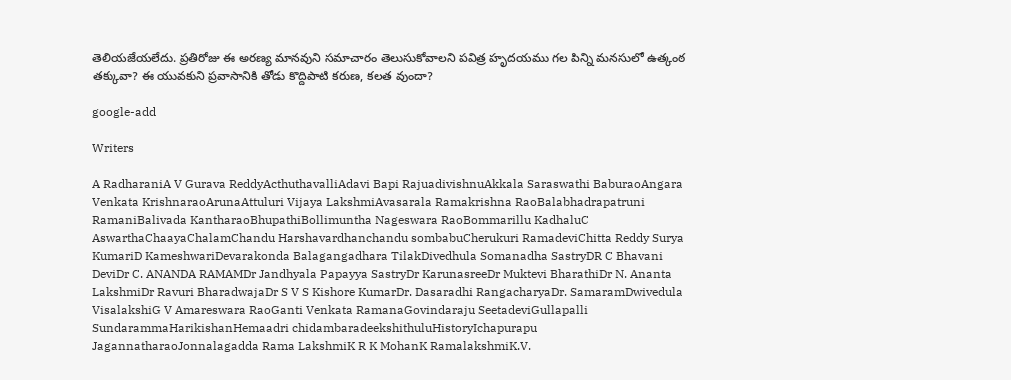తెలియజేయలేదు. ప్రతిరోజు ఈ అరణ్య మానవుని సమాచారం తెలుసుకోవాలని పవిత్ర హృదయము గల పిన్ని మనసులో ఉత్కంఠ తక్కువా? ఈ యువకుని ప్రవాసానికి తోడు కొద్దిపాటి కరుణ, కలత వుందా?

google-add

Writers

A RadharaniA V Gurava ReddyActhuthavalliAdavi Bapi RajuadivishnuAkkala Saraswathi BaburaoAngara Venkata KrishnaraoArunaAttuluri Vijaya LakshmiAvasarala Ramakrishna RaoBalabhadrapatruni RamaniBalivada KantharaoBhupathiBollimuntha Nageswara RaoBommarillu KadhaluC AswarthaChaayaChalamChandu Harshavardhanchandu sombabuCherukuri RamadeviChitta Reddy Surya KumariD KameshwariDevarakonda Balagangadhara TilakDivedhula Somanadha SastryDR C Bhavani DeviDr C. ANANDA RAMAMDr Jandhyala Papayya SastryDr KarunasreeDr Muktevi BharathiDr N. Ananta LakshmiDr Ravuri BharadwajaDr S V S Kishore KumarDr. Dasaradhi RangacharyaDr. SamaramDwivedula VisalakshiG V Amareswara RaoGanti Venkata RamanaGovindaraju SeetadeviGullapalli SundarammaHarikishanHemaadri chidambaradeekshithuluHistoryIchapurapu JagannatharaoJonnalagadda Rama LakshmiK R K MohanK RamalakshmiK.V.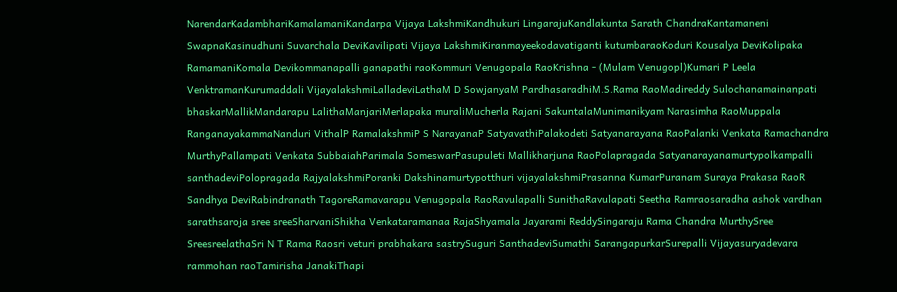NarendarKadambhariKamalamaniKandarpa Vijaya LakshmiKandhukuri LingarajuKandlakunta Sarath ChandraKantamaneni SwapnaKasinudhuni Suvarchala DeviKavilipati Vijaya LakshmiKiranmayeekodavatiganti kutumbaraoKoduri Kousalya DeviKolipaka RamamaniKomala Devikommanapalli ganapathi raoKommuri Venugopala RaoKrishna - (Mulam Venugopl)Kumari P Leela VenktramanKurumaddali VijayalakshmiLalladeviLathaM D SowjanyaM PardhasaradhiM.S.Rama RaoMadireddy Sulochanamainanpati bhaskarMallikMandarapu LalithaManjariMerlapaka muraliMucherla Rajani SakuntalaMunimanikyam Narasimha RaoMuppala RanganayakammaNanduri VithalP RamalakshmiP S NarayanaP SatyavathiPalakodeti Satyanarayana RaoPalanki Venkata Ramachandra MurthyPallampati Venkata SubbaiahParimala SomeswarPasupuleti Mallikharjuna RaoPolapragada Satyanarayanamurtypolkampalli santhadeviPolopragada RajyalakshmiPoranki Dakshinamurtypotthuri vijayalakshmiPrasanna KumarPuranam Suraya Prakasa RaoR Sandhya DeviRabindranath TagoreRamavarapu Venugopala RaoRavulapalli SunithaRavulapati Seetha Ramraosaradha ashok vardhan sarathsaroja sree sreeSharvaniShikha Venkataramanaa RajaShyamala Jayarami ReddySingaraju Rama Chandra MurthySree SreesreelathaSri N T Rama Raosri veturi prabhakara sastrySuguri SanthadeviSumathi SarangapurkarSurepalli Vijayasuryadevara rammohan raoTamirisha JanakiThapi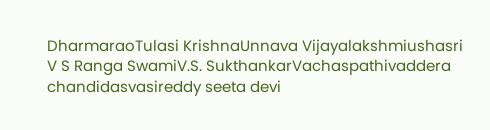DharmaraoTulasi KrishnaUnnava Vijayalakshmiushasri V S Ranga SwamiV.S. SukthankarVachaspathivaddera chandidasvasireddy seeta devi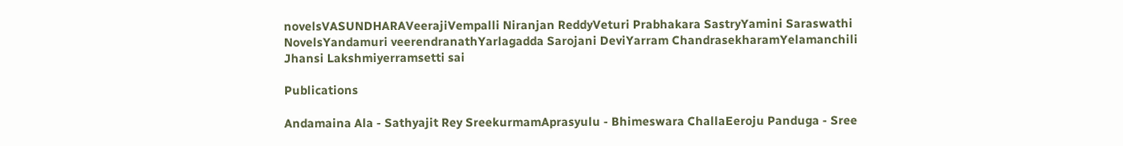novelsVASUNDHARAVeerajiVempalli Niranjan ReddyVeturi Prabhakara SastryYamini Saraswathi NovelsYandamuri veerendranathYarlagadda Sarojani DeviYarram ChandrasekharamYelamanchili Jhansi Lakshmiyerramsetti sai

Publications

Andamaina Ala - Sathyajit Rey SreekurmamAprasyulu - Bhimeswara ChallaEeroju Panduga - Sree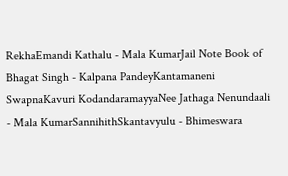RekhaEmandi Kathalu - Mala KumarJail Note Book of Bhagat Singh - Kalpana PandeyKantamaneni SwapnaKavuri KodandaramayyaNee Jathaga Nenundaali - Mala KumarSannihithSkantavyulu - Bhimeswara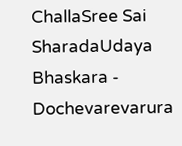ChallaSree Sai SharadaUdaya Bhaskara - Dochevarevarura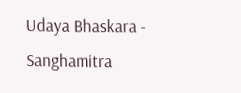Udaya Bhaskara - Sanghamitra